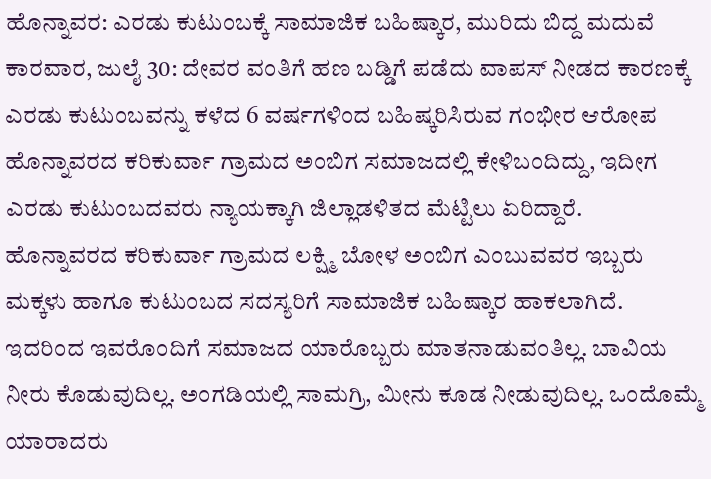ಹೊನ್ನಾವರ: ಎರಡು ಕುಟುಂಬಕ್ಕೆ ಸಾಮಾಜಿಕ ಬಹಿಷ್ಕಾರ, ಮುರಿದು ಬಿದ್ದ ಮದುವೆ
ಕಾರವಾರ, ಜುಲೈ 30: ದೇವರ ವಂತಿಗೆ ಹಣ ಬಡ್ಡಿಗೆ ಪಡೆದು ವಾಪಸ್ ನೀಡದ ಕಾರಣಕ್ಕೆ ಎರಡು ಕುಟುಂಬವನ್ನು ಕಳೆದ 6 ವರ್ಷಗಳಿಂದ ಬಹಿಷ್ಕರಿಸಿರುವ ಗಂಭೀರ ಆರೋಪ ಹೊನ್ನಾವರದ ಕರಿಕುರ್ವಾ ಗ್ರಾಮದ ಅಂಬಿಗ ಸಮಾಜದಲ್ಲಿ ಕೇಳಿಬಂದಿದ್ದು, ಇದೀಗ ಎರಡು ಕುಟುಂಬದವರು ನ್ಯಾಯಕ್ಕಾಗಿ ಜಿಲ್ಲಾಡಳಿತದ ಮೆಟ್ಟಿಲು ಏರಿದ್ದಾರೆ.
ಹೊನ್ನಾವರದ ಕರಿಕುರ್ವಾ ಗ್ರಾಮದ ಲಕ್ಷ್ಮಿ ಬೋಳ ಅಂಬಿಗ ಎಂಬುವವರ ಇಬ್ಬರು ಮಕ್ಕಳು ಹಾಗೂ ಕುಟುಂಬದ ಸದಸ್ಯರಿಗೆ ಸಾಮಾಜಿಕ ಬಹಿಷ್ಕಾರ ಹಾಕಲಾಗಿದೆ. ಇದರಿಂದ ಇವರೊಂದಿಗೆ ಸಮಾಜದ ಯಾರೊಬ್ಬರು ಮಾತನಾಡುವಂತಿಲ್ಲ. ಬಾವಿಯ ನೀರು ಕೊಡುವುದಿಲ್ಲ. ಅಂಗಡಿಯಲ್ಲಿ ಸಾಮಗ್ರಿ, ಮೀನು ಕೂಡ ನೀಡುವುದಿಲ್ಲ. ಒಂದೊಮ್ಮೆ ಯಾರಾದರು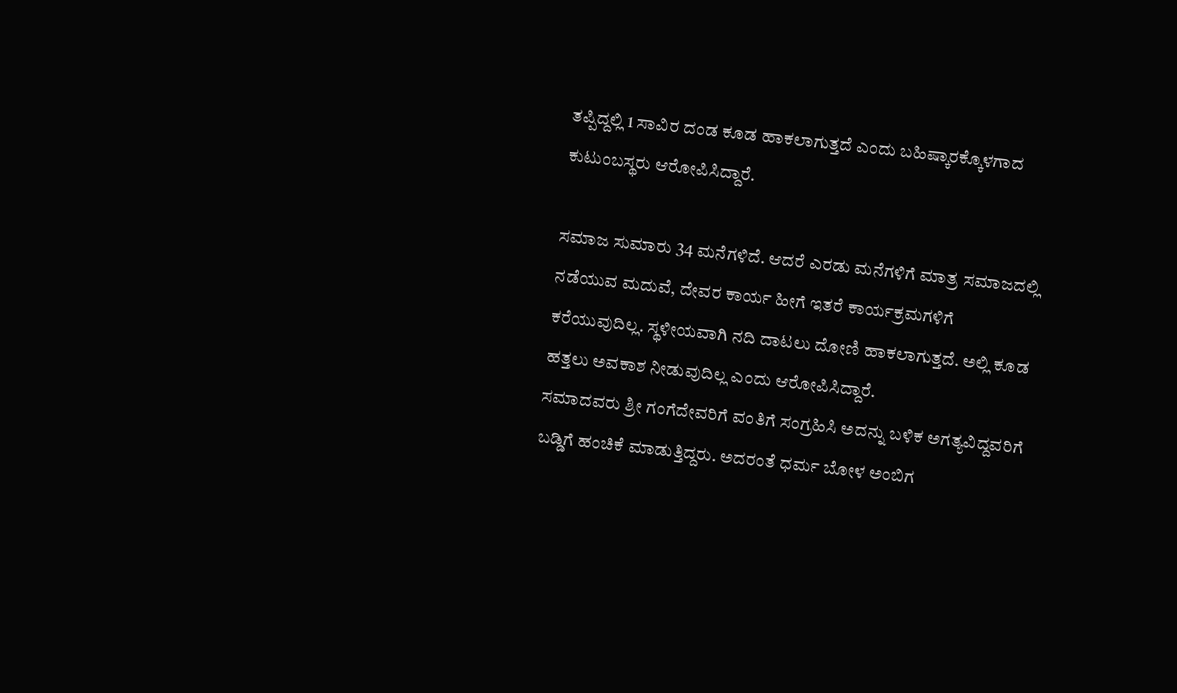ತಪ್ಪಿದ್ದಲ್ಲಿ 1 ಸಾವಿರ ದಂಡ ಕೂಡ ಹಾಕಲಾಗುತ್ತದೆ ಎಂದು ಬಹಿಷ್ಕಾರಕ್ಕೊಳಗಾದ ಕುಟುಂಬಸ್ಥರು ಆರೋಪಿಸಿದ್ದಾರೆ.

ಸಮಾಜ ಸುಮಾರು 34 ಮನೆಗಳಿದೆ. ಆದರೆ ಎರಡು ಮನೆಗಳಿಗೆ ಮಾತ್ರ ಸಮಾಜದಲ್ಲಿ ನಡೆಯುವ ಮದುವೆ, ದೇವರ ಕಾರ್ಯ ಹೀಗೆ ಇತರೆ ಕಾರ್ಯಕ್ರಮಗಳಿಗೆ ಕರೆಯುವುದಿಲ್ಲ. ಸ್ಥಳೀಯವಾಗಿ ನದಿ ದಾಟಲು ದೋಣಿ ಹಾಕಲಾಗುತ್ತದೆ. ಅಲ್ಲಿ ಕೂಡ ಹತ್ತಲು ಅವಕಾಶ ನೀಡುವುದಿಲ್ಲ ಎಂದು ಆರೋಪಿಸಿದ್ದಾರೆ.
ಸಮಾದವರು ಶ್ರೀ ಗಂಗೆದೇವರಿಗೆ ವಂತಿಗೆ ಸಂಗ್ರಹಿಸಿ ಅದನ್ನು ಬಳಿಕ ಅಗತ್ಯವಿದ್ದವರಿಗೆ ಬಡ್ಡಿಗೆ ಹಂಚಿಕೆ ಮಾಡುತ್ತಿದ್ದರು. ಅದರಂತೆ ಧರ್ಮ ಬೋಳ ಅಂಬಿಗ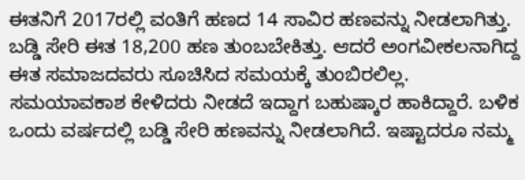ಈತನಿಗೆ 2017ರಲ್ಲಿ ವಂತಿಗೆ ಹಣದ 14 ಸಾವಿರ ಹಣವನ್ನು ನೀಡಲಾಗಿತ್ತು. ಬಡ್ಡಿ ಸೇರಿ ಈತ 18,200 ಹಣ ತುಂಬಬೇಕಿತ್ತು. ಆದರೆ ಅಂಗವೀಕಲನಾಗಿದ್ದ ಈತ ಸಮಾಜದವರು ಸೂಚಿಸಿದ ಸಮಯಕ್ಕೆ ತುಂಬಿರಲಿಲ್ಲ. ಸಮಯಾವಕಾಶ ಕೇಳಿದರು ನೀಡದೆ ಇದ್ದಾಗ ಬಹುಷ್ಕಾರ ಹಾಕಿದ್ದಾರೆ. ಬಳಿಕ ಒಂದು ವರ್ಷದಲ್ಲಿ ಬಡ್ಡಿ ಸೇರಿ ಹಣವನ್ನು ನೀಡಲಾಗಿದೆ. ಇಷ್ಟಾದರೂ ನಮ್ಮ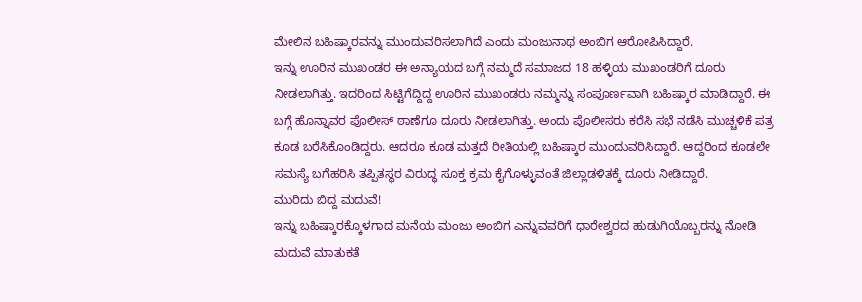ಮೇಲಿನ ಬಹಿಷ್ಕಾರವನ್ನು ಮುಂದುವರಿಸಲಾಗಿದೆ ಎಂದು ಮಂಜುನಾಥ ಅಂಬಿಗ ಆರೋಪಿಸಿದ್ದಾರೆ.
ಇನ್ನು ಊರಿನ ಮುಖಂಡರ ಈ ಅನ್ಯಾಯದ ಬಗ್ಗೆ ನಮ್ಮದೆ ಸಮಾಜದ 18 ಹಳ್ಳಿಯ ಮುಖಂಡರಿಗೆ ದೂರು ನೀಡಲಾಗಿತ್ತು. ಇದರಿಂದ ಸಿಟ್ಟಿಗೆದ್ದಿದ್ದ ಊರಿನ ಮುಖಂಡರು ನಮ್ಮನ್ನು ಸಂಪೂರ್ಣವಾಗಿ ಬಹಿಷ್ಕಾರ ಮಾಡಿದ್ದಾರೆ. ಈ ಬಗ್ಗೆ ಹೊನ್ನಾವರ ಪೊಲೀಸ್ ಠಾಣೆಗೂ ದೂರು ನೀಡಲಾಗಿತ್ತು. ಅಂದು ಪೊಲೀಸರು ಕರೆಸಿ ಸಭೆ ನಡೆಸಿ ಮುಚ್ಚಳಿಕೆ ಪತ್ರ ಕೂಡ ಬರೆಸಿಕೊಂಡಿದ್ದರು. ಆದರೂ ಕೂಡ ಮತ್ತದೆ ರೀತಿಯಲ್ಲಿ ಬಹಿಷ್ಕಾರ ಮುಂದುವರಿಸಿದ್ದಾರೆ. ಆದ್ದರಿಂದ ಕೂಡಲೇ ಸಮಸ್ಯೆ ಬಗೆಹರಿಸಿ ತಪ್ಪಿತಸ್ಥರ ವಿರುದ್ಧ ಸೂಕ್ತ ಕ್ರಮ ಕೈಗೊಳ್ಳುವಂತೆ ಜಿಲ್ಲಾಡಳಿತಕ್ಕೆ ದೂರು ನೀಡಿದ್ದಾರೆ.
ಮುರಿದು ಬಿದ್ದ ಮದುವೆ!
ಇನ್ನು ಬಹಿಷ್ಕಾರಕ್ಕೊಳಗಾದ ಮನೆಯ ಮಂಜು ಅಂಬಿಗ ಎನ್ನುವವರಿಗೆ ಧಾರೇಶ್ವರದ ಹುಡುಗಿಯೊಬ್ಬರನ್ನು ನೋಡಿ ಮದುವೆ ಮಾತುಕತೆ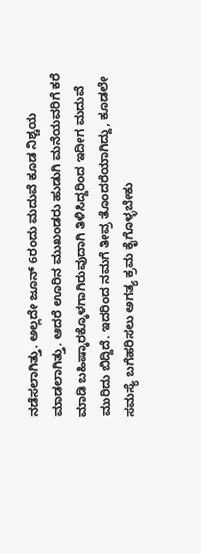ನಡೆಸಲಾಗಿತ್ತು. ಅಲ್ಲದೇ ಜೂನ್ 6ರಂದು ಮದುವೆ ಕೂಡ ನಿಶ್ಚಯ ಮಾಡಲಾಗಿತ್ತು. ಆದರೆ ಊರಿನ ಮುಖಂಡರು ಹುಡುಗಿ ಮನೆಯವರಿಗೆ ಕರೆ ಮಾಡಿ ಬಹಿಷ್ಕಾರಕ್ಕೊಳಗಾಗಿರುವುದಾಗಿ ತಿಳಿಸಿದ್ದರಿಂದ ಇದೀಗ ಮದುವೆ ಮುರಿದು ಬಿದ್ದಿದೆ. ಇದರಿಂದ ನಮಗೆ ತೀವ್ರ ತೊಂದರೆಯಾಗಿದ್ದು, ಕೂಡಲೇ ಸಮಸ್ಯೆ ಬಗೆಹರಿಸಲು ಅಗತ್ಯ ಕ್ರಮ ಕೈಗೊಳ್ಳಬೇಕು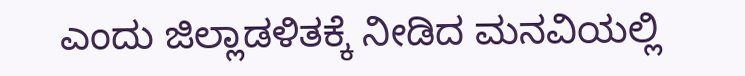ಎಂದು ಜಿಲ್ಲಾಡಳಿತಕ್ಕೆ ನೀಡಿದ ಮನವಿಯಲ್ಲಿ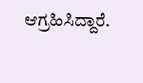ಆಗ್ರಹಿಸಿದ್ದಾರೆ.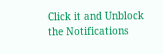Click it and Unblock the Notifications